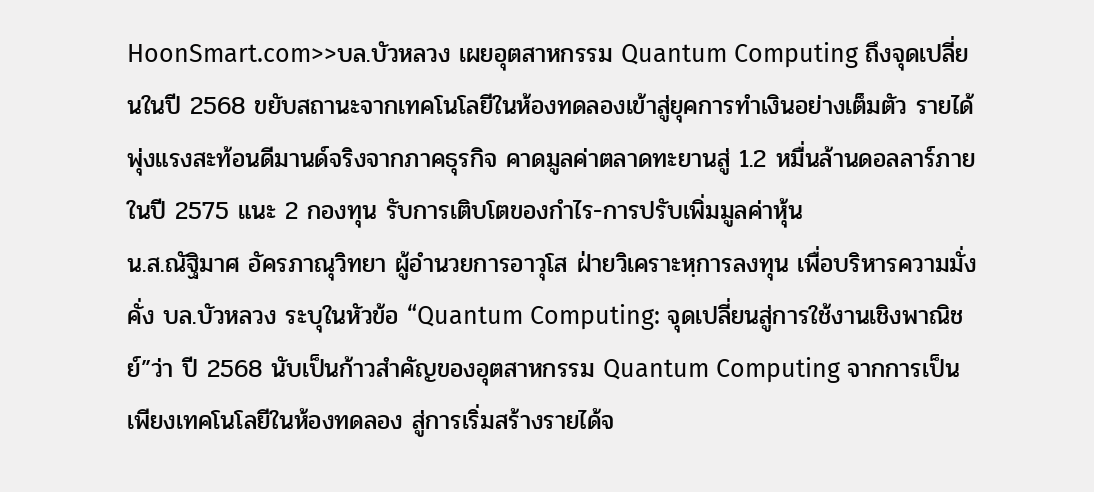HoonSmart.com>>บล.บัวหลวง เผยอุตสาหกรรม Quantum Computing ถึงจุดเปลี่ยนในปี 2568 ขยับสถานะจากเทคโนโลยีในห้องทดลองเข้าสู่ยุคการทำเงินอย่างเต็มตัว รายได้พุ่งแรงสะท้อนดีมานด์จริงจากภาคธุรกิจ คาดมูลค่าตลาดทะยานสู่ 1.2 หมื่นล้านดอลลาร์ภายในปี 2575 แนะ 2 กองทุน รับการเติบโตของกำไร-การปรับเพิ่มมูลค่าหุ้น
น.ส.ณัฐิมาศ อัครภาณุวิทยา ผู้อำนวยการอาวุโส ฝ่ายวิเคราะหฺการลงทุน เพื่อบริหารความมั่งคั่ง บล.บัวหลวง ระบุในหัวข้อ “Quantum Computing: จุดเปลี่ยนสู่การใช้งานเชิงพาณิชย์”ว่า ปี 2568 นับเป็นก้าวสำคัญของอุตสาหกรรม Quantum Computing จากการเป็นเพียงเทคโนโลยีในห้องทดลอง สู่การเริ่มสร้างรายได้จ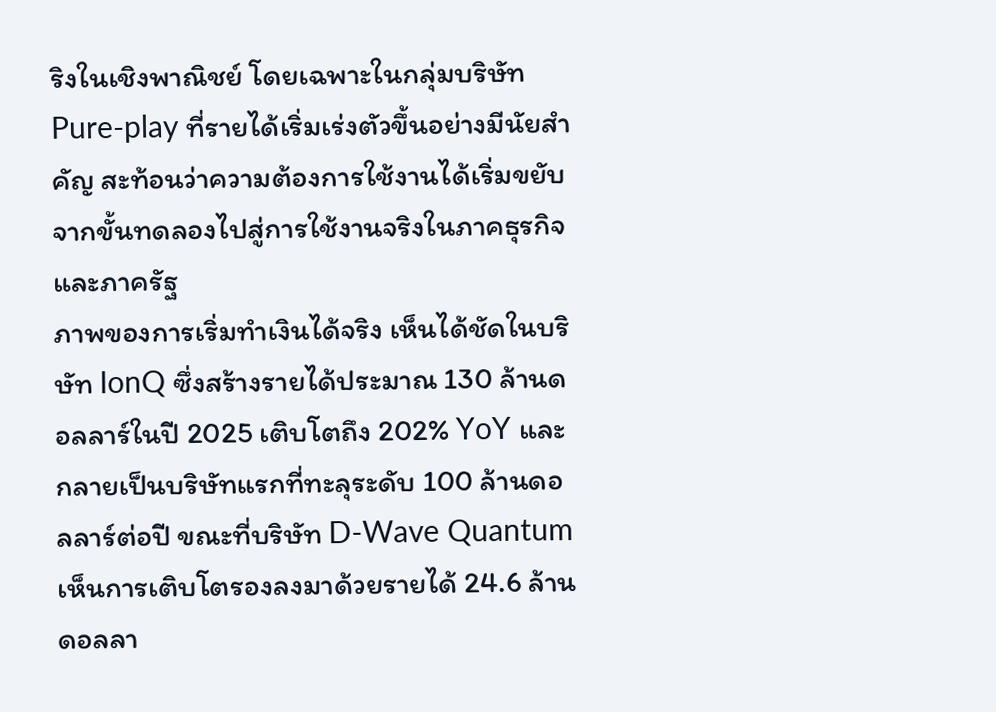ริงในเชิงพาณิชย์ โดยเฉพาะในกลุ่มบริษัท Pure-play ที่รายได้เริ่มเร่งตัวขึ้นอย่างมีนัยสำคัญ สะท้อนว่าความต้องการใช้งานได้เริ่มขยับจากขั้นทดลองไปสู่การใช้งานจริงในภาคธุรกิจและภาครัฐ
ภาพของการเริ่มทำเงินได้จริง เห็นได้ชัดในบริษัท IonQ ซึ่งสร้างรายได้ประมาณ 130 ล้านดอลลาร์ในปี 2025 เติบโตถึง 202% YoY และกลายเป็นบริษัทแรกที่ทะลุระดับ 100 ล้านดอลลาร์ต่อปี ขณะที่บริษัท D-Wave Quantum เห็นการเติบโตรองลงมาด้วยรายได้ 24.6 ล้านดอลลา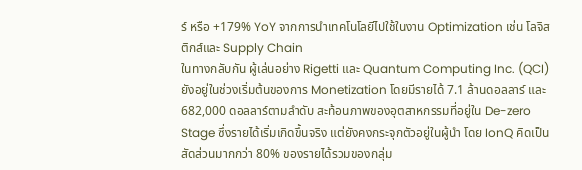ร์ หรือ +179% YoY จากการนำเทคโนโลยีไปใช้ในงาน Optimization เช่น โลจิสติกส์และ Supply Chain
ในทางกลับกัน ผู้เล่นอย่าง Rigetti และ Quantum Computing Inc. (QCI) ยังอยู่ในช่วงเริ่มต้นของการ Monetization โดยมีรายได้ 7.1 ล้านดอลลาร์ และ 682,000 ดอลลาร์ตามลำดับ สะท้อนภาพของอุตสาหกรรมที่อยู่ใน De-zero Stage ซึ่งรายได้เริ่มเกิดขึ้นจริง แต่ยังคงกระจุกตัวอยู่ในผู้นำ โดย IonQ คิดเป็นสัดส่วนมากกว่า 80% ของรายได้รวมของกลุ่ม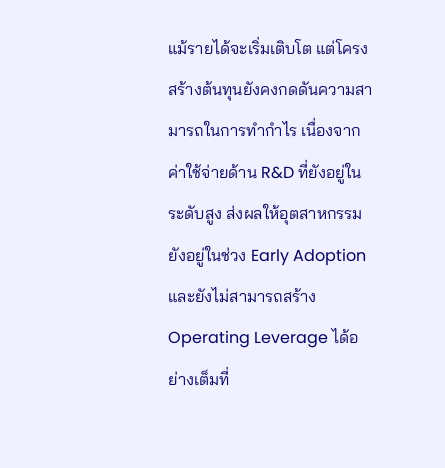แม้รายได้จะเริ่มเติบโต แต่โครงสร้างต้นทุนยังคงกดดันความสามารถในการทำกำไร เนื่องจากค่าใช้จ่ายด้าน R&D ที่ยังอยู่ในระดับสูง ส่งผลให้อุตสาหกรรมยังอยู่ในช่วง Early Adoption และยังไม่สามารถสร้าง Operating Leverage ได้อย่างเต็มที่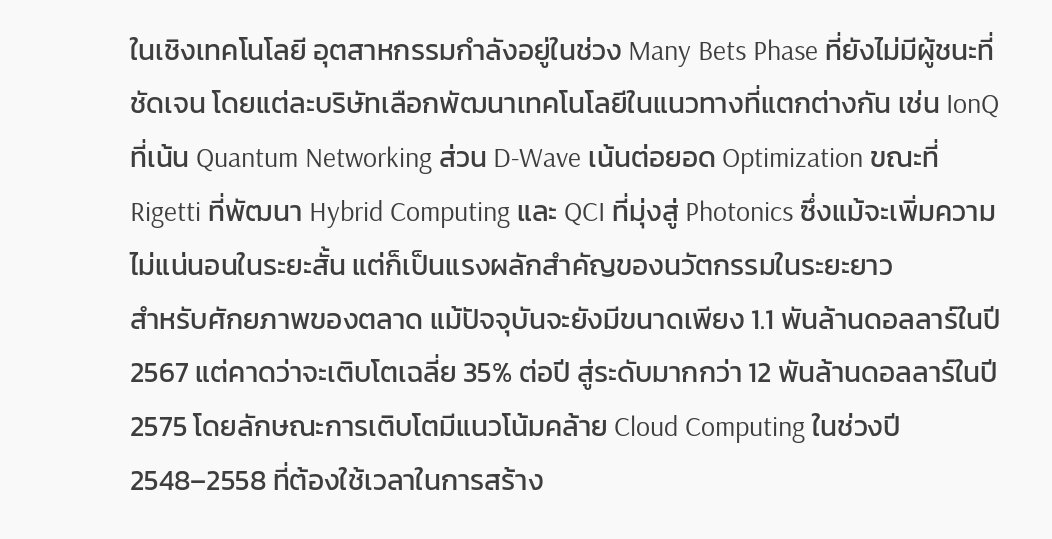ในเชิงเทคโนโลยี อุตสาหกรรมกำลังอยู่ในช่วง Many Bets Phase ที่ยังไม่มีผู้ชนะที่ชัดเจน โดยแต่ละบริษัทเลือกพัฒนาเทคโนโลยีในแนวทางที่แตกต่างกัน เช่น IonQ ที่เน้น Quantum Networking ส่วน D-Wave เน้นต่อยอด Optimization ขณะที่ Rigetti ที่พัฒนา Hybrid Computing และ QCI ที่มุ่งสู่ Photonics ซึ่งแม้จะเพิ่มความไม่แน่นอนในระยะสั้น แต่ก็เป็นแรงผลักสำคัญของนวัตกรรมในระยะยาว
สำหรับศักยภาพของตลาด แม้ปัจจุบันจะยังมีขนาดเพียง 1.1 พันล้านดอลลาร์ในปี 2567 แต่คาดว่าจะเติบโตเฉลี่ย 35% ต่อปี สู่ระดับมากกว่า 12 พันล้านดอลลาร์ในปี 2575 โดยลักษณะการเติบโตมีแนวโน้มคล้าย Cloud Computing ในช่วงปี 2548–2558 ที่ต้องใช้เวลาในการสร้าง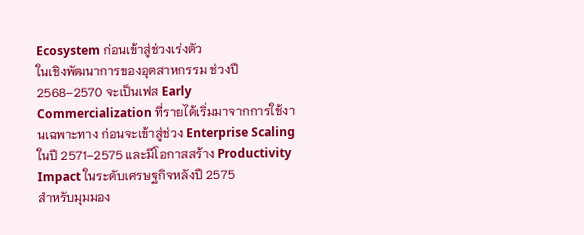Ecosystem ก่อนเข้าสู่ช่วงเร่งตัว
ในเชิงพัฒนาการของอุตสาหกรรม ช่วงปี 2568–2570 จะเป็นเฟส Early Commercialization ที่รายได้เริ่มมาจากการใช้งานเฉพาะทาง ก่อนจะเข้าสู่ช่วง Enterprise Scaling ในปี 2571–2575 และมีโอกาสสร้าง Productivity Impact ในระดับเศรษฐกิจหลังปี 2575
สำหรับมุมมอง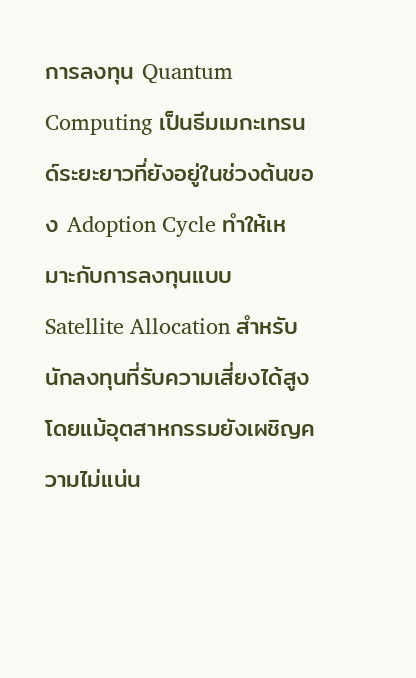การลงทุน Quantum Computing เป็นธีมเมกะเทรนด์ระยะยาวที่ยังอยู่ในช่วงต้นของ Adoption Cycle ทำให้เหมาะกับการลงทุนแบบ Satellite Allocation สำหรับนักลงทุนที่รับความเสี่ยงได้สูง โดยแม้อุตสาหกรรมยังเผชิญความไม่แน่น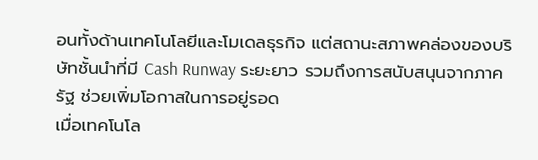อนทั้งด้านเทคโนโลยีและโมเดลธุรกิจ แต่สถานะสภาพคล่องของบริษัทชั้นนำที่มี Cash Runway ระยะยาว รวมถึงการสนับสนุนจากภาครัฐ ช่วยเพิ่มโอกาสในการอยู่รอด
เมื่อเทคโนโล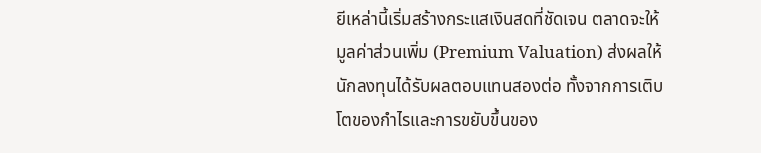ยีเหล่านี้เริ่มสร้างกระแสเงินสดที่ชัดเจน ตลาดจะให้มูลค่าส่วนเพิ่ม (Premium Valuation) ส่งผลให้นักลงทุนได้รับผลตอบแทนสองต่อ ทั้งจากการเติบโตของกำไรและการขยับขึ้นของ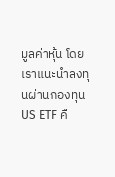มูลค่าหุ้น โดยเราแนะนำลงทุนผ่านกองทุน US ETF คื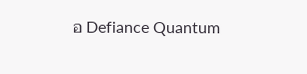อ Defiance Quantum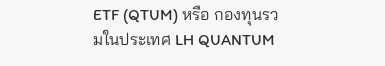ETF (QTUM) หรือ กองทุนรวมในประเทศ LH QUANTUM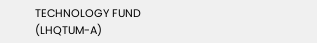TECHNOLOGY FUND (LHQTUM-A)